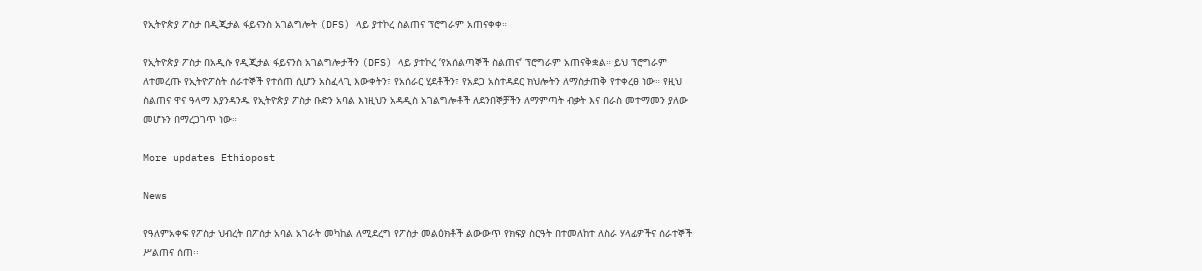የኢትዮጵያ ፖስታ በዲጂታል ፋይናንስ አገልግሎት (DFS) ላይ ያተኮረ ስልጠና ፕሮግራም አጠናቀቀ።

የኢትዮጵያ ፖስታ በአዲሱ የዲጂታል ፋይናንስ አገልግሎታችን (DFS) ላይ ያተኮረ ‘የአሰልጣኞች ስልጠና’ ፕሮግራም አጠናቅቋል። ይህ ፕሮግራም ለተመረጡ የኢትዮፖስት ሰራተኞች የተሰጠ ሲሆን አስፈላጊ እውቀትን፣ የአሰራር ሂደቶችን፣ የአደጋ አስተዳደር ክህሎትን ለማስታጠቅ የተቀረፀ ነው። የዚህ ስልጠና ዋና ዓላማ እያንዳንዱ የኢትዮጵያ ፖስታ ቡድን አባል እነዚህን አዳዲስ አገልግሎቶች ለደንበኞቻችን ለማምጣት ብቃት እና በራስ መተማመን ያለው መሆኑን በማረጋገጥ ነው።

More updates Ethiopost

News

የዓለምአቀፍ የፖስታ ህብረት በፖሰታ አባል አገራት መካከል ለሚደረግ የፖስታ መልዕክቶች ልውውጥ የክፍያ ስርዓት በተመለከተ ለስራ ሃላፊዎችና ሰራተኞች ሥልጠና ሰጠ፡፡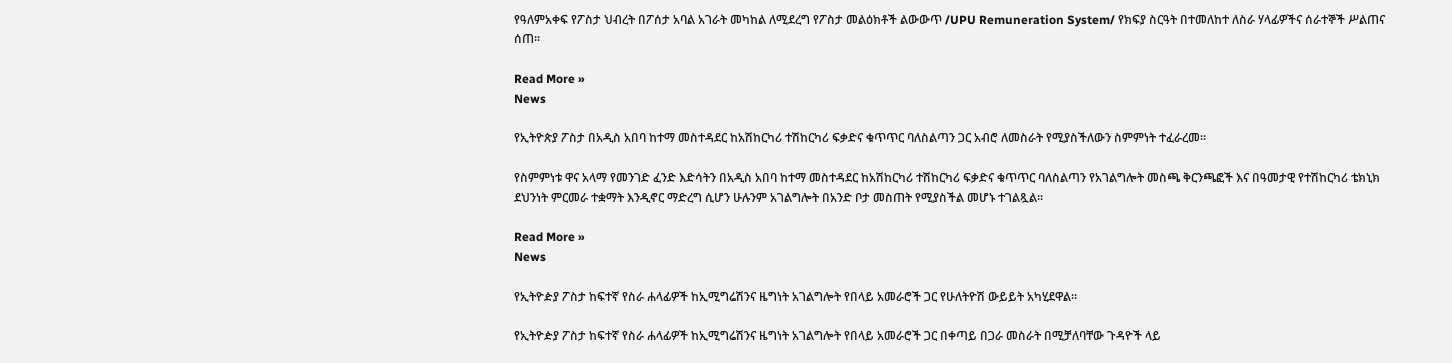የዓለምአቀፍ የፖስታ ህብረት በፖሰታ አባል አገራት መካከል ለሚደረግ የፖስታ መልዕክቶች ልውውጥ /UPU Remuneration System/ የክፍያ ስርዓት በተመለከተ ለስራ ሃላፊዎችና ሰራተኞች ሥልጠና ሰጠ፡፡

Read More »
News

የኢትዮጵያ ፖስታ በአዲስ አበባ ከተማ መስተዳደር ከአሽከርካሪ ተሽከርካሪ ፍቃድና ቁጥጥር ባለስልጣን ጋር አብሮ ለመስራት የሚያስችለውን ስምምነት ተፈራረመ።

የስምምነቱ ዋና አላማ የመንገድ ፈንድ እድሳትን በአዲስ አበባ ከተማ መስተዳደር ከአሽከርካሪ ተሽከርካሪ ፍቃድና ቁጥጥር ባለስልጣን የአገልግሎት መስጫ ቅርንጫፎች እና በዓመታዊ የተሽከርካሪ ቴክኒክ ደህንነት ምርመራ ተቋማት እንዲኖር ማድረግ ሲሆን ሁሉንም አገልግሎት በአንድ ቦታ መስጠት የሚያስችል መሆኑ ተገልጿል።

Read More »
News

የኢትዮዽያ ፖስታ ከፍተኛ የስራ ሐላፊዎች ከኢሚግሬሽንና ዜግነት አገልግሎት የበላይ አመራሮች ጋር የሁለትዮሽ ውይይት አካሂደዋል።

የኢትዮዽያ ፖስታ ከፍተኛ የስራ ሐላፊዎች ከኢሚግሬሽንና ዜግነት አገልግሎት የበላይ አመራሮች ጋር በቀጣይ በጋራ መስራት በሚቻለባቸው ጉዳዮች ላይ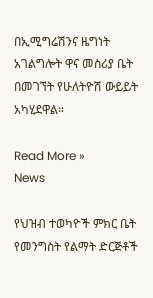በኢሚግሬሽንና ዜግነት አገልግሎት ዋና መስሪያ ቤት በመገኘት የሁለትዮሽ ውይይት አካሂደዋል።

Read More »
News

የህዝብ ተወካዮች ምክር ቤት የመንግስት የልማት ድርጅቶች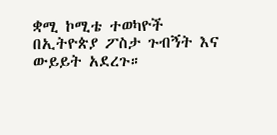ቋሚ ኮሚቴ ተወካዮች በኢትዮጵያ ፖስታ ጉብኝት እና ውይይት አደረጉ።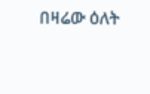በዛሬው ዕለት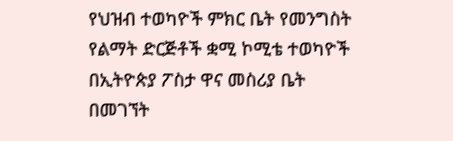የህዝብ ተወካዮች ምክር ቤት የመንግስት የልማት ድርጅቶች ቋሚ ኮሚቴ ተወካዮች በኢትዮጵያ ፖስታ ዋና መስሪያ ቤት በመገኘት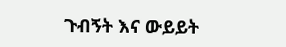ጉብኝት እና ውይይት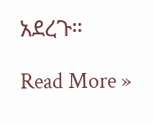አደረጉ።

Read More »